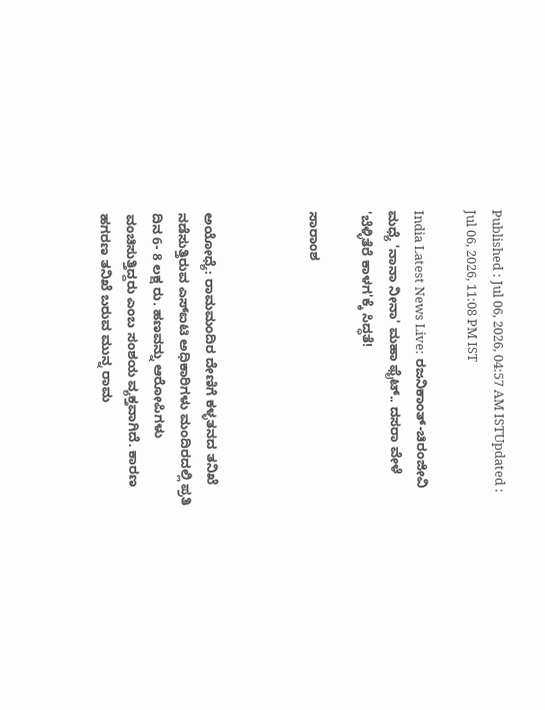Published : Jul 06, 2026, 04:57 AM ISTUpdated : Jul 06, 2026, 11:08 PM IST

India Latest News Live: ರಜನಿಕಾಂತ್-ಚಿರಂಜೀವಿ ಮಧ್ಯೆ 'ನಾನಾ ನೀನಾ' ಮಹಾ ಫೈಟ್.. ದಸರಾ ವೇಳೆ 'ಬೆಳ್ಳಿತೆರೆ ಕಾಳಗ'ಕ್ಕೆ ಸಿದ್ಧತೆ!

ಸಾರಾಂಶ



ಅಯೋಧ್ಯೆ: ರಾಮಮಂದಿರ ದೇಣಿಗೆ ಕಳ್ಳತನದ ತನಿಖೆ ನಡೆಸುತ್ತಿರುವ ಎಸ್‌ಐಟಿ ಅಧಿಕಾರಿಗಳು ಮಂದಿರದಲ್ಲಿ ಪ್ರತಿ ದಿನ 6- 8 ಲಕ್ಷ ರು. ಹಣವನ್ನು ಆರೋಪಿಗಳು ವಂಚಿಸುತ್ತಿದ್ದರು ಎಂಬ ಸಂಶಯ ವ್ಯಕ್ತವಾಗಿದೆ. ಕಾರಣ ಹಗರಣ ತನಿಖೆ ಬರುವ ಮುನ್ನ ರಾಮ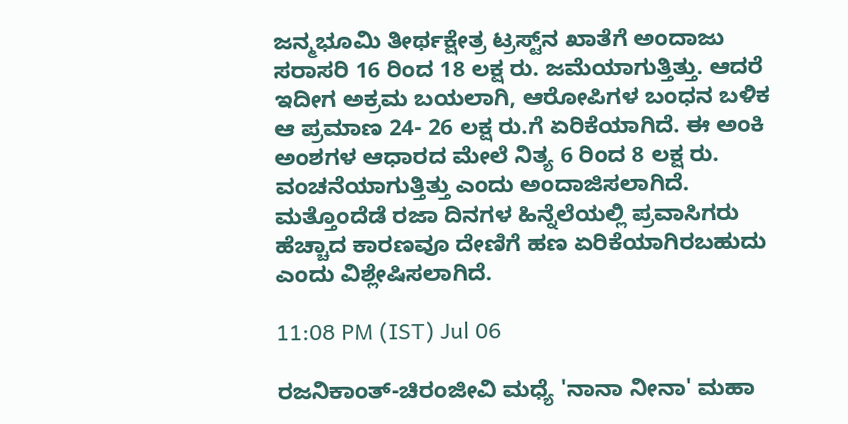ಜನ್ಮಭೂಮಿ ತೀರ್ಥಕ್ಷೇತ್ರ ಟ್ರಸ್ಟ್‌ನ ಖಾತೆಗೆ ಅಂದಾಜು ಸರಾಸರಿ 16 ರಿಂದ 18 ಲಕ್ಷ ರು. ಜಮೆಯಾಗುತ್ತಿತ್ತು. ಆದರೆ ಇದೀಗ ಅಕ್ರಮ ಬಯಲಾಗಿ, ಆರೋಪಿಗಳ ಬಂಧನ ಬಳಿಕ ಆ ಪ್ರಮಾಣ 24- 26 ಲಕ್ಷ ರು.ಗೆ ಏರಿಕೆಯಾಗಿದೆ. ಈ ಅಂಕಿ ಅಂಶಗಳ ಆಧಾರದ ಮೇಲೆ ನಿತ್ಯ 6 ರಿಂದ 8 ಲಕ್ಷ ರು. ವಂಚನೆಯಾಗುತ್ತಿತ್ತು ಎಂದು ಅಂದಾಜಿಸಲಾಗಿದೆ. ಮತ್ತೊಂದೆಡೆ ರಜಾ ದಿನಗಳ ಹಿನ್ನೆಲೆಯಲ್ಲಿ ಪ್ರವಾಸಿಗರು ಹೆಚ್ಚಾದ ಕಾರಣವೂ ದೇಣಿಗೆ ಹಣ ಏರಿಕೆಯಾಗಿರಬಹುದು ಎಂದು ವಿಶ್ಲೇಷಿಸಲಾಗಿದೆ.

11:08 PM (IST) Jul 06

ರಜನಿಕಾಂತ್-ಚಿರಂಜೀವಿ ಮಧ್ಯೆ 'ನಾನಾ ನೀನಾ' ಮಹಾ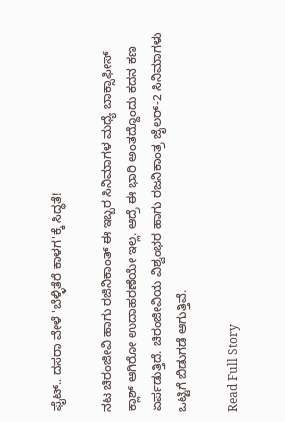ಫೈಟ್.. ದಸರಾ ವೇಳೆ 'ಬೆಳ್ಳಿತೆರೆ ಕಾಳಗ'ಕ್ಕೆ ಸಿದ್ಧತೆ!

ನಟ ಚಿರಂಜೀವಿ ಹಾಗು ರಜಿನಿಕಾಂತ್ ಈ ಇಬ್ಬರ ಸಿನಿಮಾಗಳ ಮಧ್ಯೆ ಬಾಕ್ಸಾಫೀಸ್ ಕ್ಲಾಶ್ ಆಗಿರೋ ಉದಾಹರಣೆಯೇ ಇಲ್ಲ. ಆದ್ರೆ ಈ ಭಾರಿ ಅಂತದ್ದೊಂದು ಕದನ ಕಣ ಏರ್ಪಡುತ್ತಿದೆ. ಚಿರಂಜೀವಿಯ ವಿಶ್ವಂಭರ ಹಾಗು ರಜನಿಕಾಂತ್ರ ಜೈಲರ್-2 ಸಿನಿಮಾಗಳು ಒಟ್ಟಿಗೆ ಬಿಡುಗಡೆ ಆಗುತ್ತಿವೆ.

Read Full Story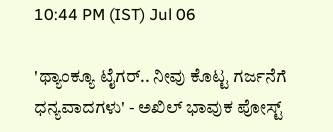10:44 PM (IST) Jul 06

'ಥ್ಯಾಂಕ್ಯೂ ಟೈಗರ್.. ನೀವು ಕೊಟ್ಟ ಗರ್ಜನೆಗೆ ಧನ್ಯವಾದಗಳು' - ಅಖಿಲ್ ಭಾವುಕ ಪೋಸ್ಟ್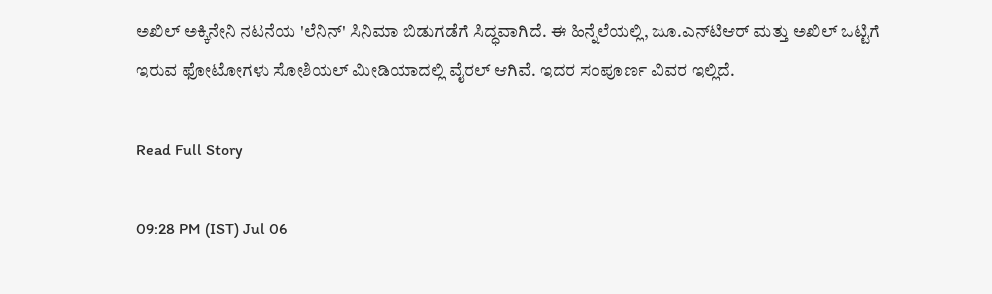ಅಖಿಲ್ ಅಕ್ಕಿನೇನಿ ನಟನೆಯ 'ಲೆನಿನ್' ಸಿನಿಮಾ ಬಿಡುಗಡೆಗೆ ಸಿದ್ಧವಾಗಿದೆ. ಈ ಹಿನ್ನೆಲೆಯಲ್ಲಿ, ಜೂ.ಎನ್‌ಟಿಆರ್ ಮತ್ತು ಅಖಿಲ್ ಒಟ್ಟಿಗೆ ಇರುವ ಫೋಟೋಗಳು ಸೋಶಿಯಲ್ ಮೀಡಿಯಾದಲ್ಲಿ ವೈರಲ್ ಆಗಿವೆ. ಇದರ ಸಂಪೂರ್ಣ ವಿವರ ಇಲ್ಲಿದೆ.

Read Full Story

09:28 PM (IST) Jul 06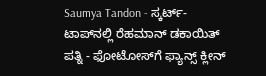Saumya Tandon - ಸ್ಕರ್ಟ್-ಟಾಪ್‌ನಲ್ಲಿ ರೆಹಮಾನ್ ಡಕಾಯಿತ್ ಪತ್ನಿ - ಫೋಟೋಸ್‌ಗೆ ಫ್ಯಾನ್ಸ್ ಕ್ಲೀನ್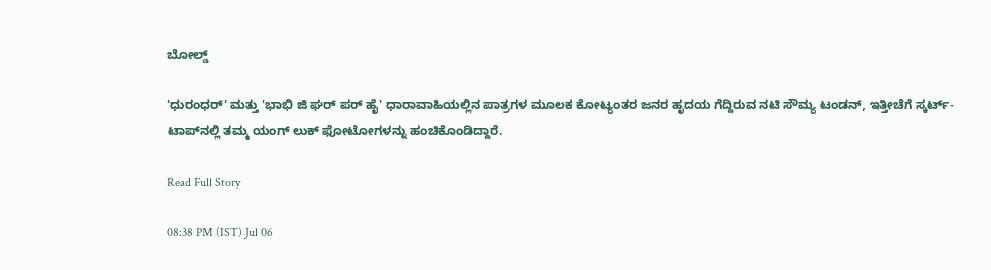ಬೋಲ್ಡ್

'ಧುರಂಧರ್' ಮತ್ತು 'ಭಾಭಿ ಜಿ ಘರ್ ಪರ್ ಹೈ' ಧಾರಾವಾಹಿಯಲ್ಲಿನ ಪಾತ್ರಗಳ ಮೂಲಕ ಕೋಟ್ಯಂತರ ಜನರ ಹೃದಯ ಗೆದ್ದಿರುವ ನಟಿ ಸೌಮ್ಯ ಟಂಡನ್, ಇತ್ತೀಚೆಗೆ ಸ್ಕರ್ಟ್-ಟಾಪ್‌ನಲ್ಲಿ ತಮ್ಮ ಯಂಗ್ ಲುಕ್ ಫೋಟೋಗಳನ್ನು ಹಂಚಿಕೊಂಡಿದ್ದಾರೆ.

Read Full Story

08:38 PM (IST) Jul 06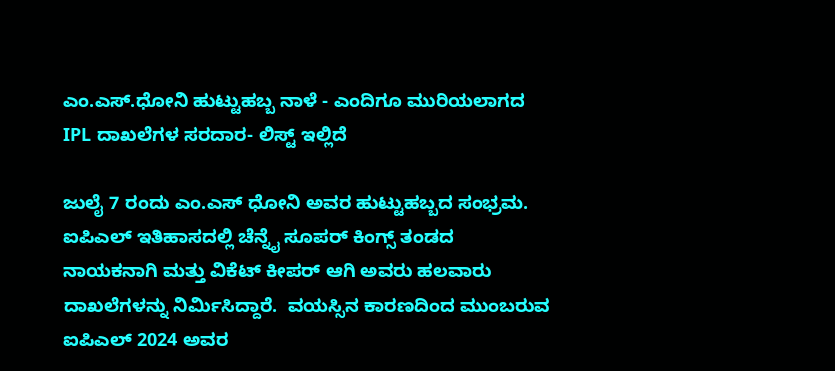ಎಂ.ಎಸ್.ಧೋನಿ ಹುಟ್ಟುಹಬ್ಬ ನಾಳೆ - ಎಂದಿಗೂ ಮುರಿಯಲಾಗದ IPL ದಾಖಲೆಗಳ ಸರದಾರ- ಲಿಸ್ಟ್ ಇಲ್ಲಿದೆ

ಜುಲೈ 7 ರಂದು ಎಂ.ಎಸ್ ಧೋನಿ ಅವರ ಹುಟ್ಟುಹಬ್ಬದ ಸಂಭ್ರಮ. ಐಪಿಎಲ್ ಇತಿಹಾಸದಲ್ಲಿ ಚೆನ್ನೈ ಸೂಪರ್ ಕಿಂಗ್ಸ್ ತಂಡದ ನಾಯಕನಾಗಿ ಮತ್ತು ವಿಕೆಟ್ ಕೀಪರ್ ಆಗಿ ಅವರು ಹಲವಾರು ದಾಖಲೆಗಳನ್ನು ನಿರ್ಮಿಸಿದ್ದಾರೆ.  ವಯಸ್ಸಿನ ಕಾರಣದಿಂದ ಮುಂಬರುವ ಐಪಿಎಲ್ 2024 ಅವರ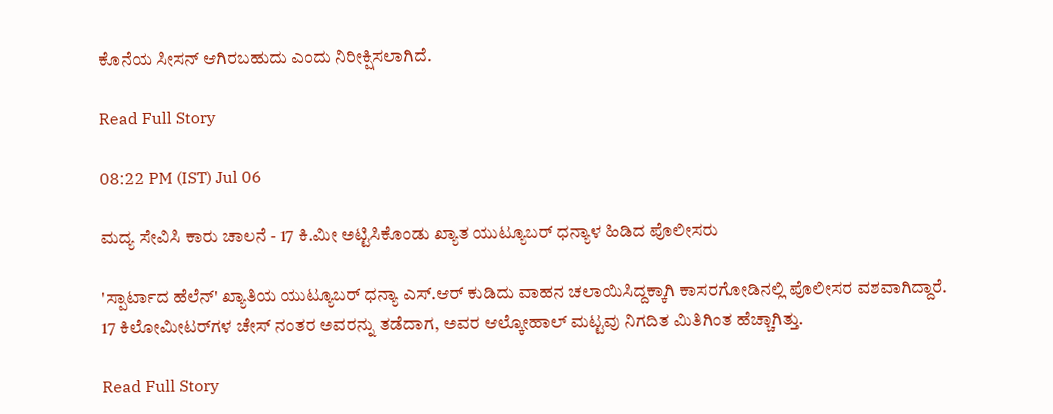ಕೊನೆಯ ಸೀಸನ್ ಆಗಿರಬಹುದು ಎಂದು ನಿರೀಕ್ಷಿಸಲಾಗಿದೆ.

Read Full Story

08:22 PM (IST) Jul 06

ಮದ್ಯ ಸೇವಿಸಿ ಕಾರು ಚಾಲನೆ - 17 ಕಿ.ಮೀ ಅಟ್ಟಿಸಿಕೊಂಡು ಖ್ಯಾತ ಯುಟ್ಯೂಬರ್ ಧನ್ಯಾಳ ಹಿಡಿದ ಪೊಲೀಸರು

'ಸ್ಪಾರ್ಟಾದ ಹೆಲೆನ್' ಖ್ಯಾತಿಯ ಯುಟ್ಯೂಬರ್ ಧನ್ಯಾ ಎಸ್‌.ಆರ್ ಕುಡಿದು ವಾಹನ ಚಲಾಯಿಸಿದ್ದಕ್ಕಾಗಿ ಕಾಸರಗೋಡಿನಲ್ಲಿ ಪೊಲೀಸರ ವಶವಾಗಿದ್ದಾರೆ. 17 ಕಿಲೋಮೀಟರ್‌ಗಳ ಚೇಸ್ ನಂತರ ಅವರನ್ನು ತಡೆದಾಗ, ಅವರ ಆಲ್ಕೋಹಾಲ್ ಮಟ್ಟವು ನಿಗದಿತ ಮಿತಿಗಿಂತ ಹೆಚ್ಚಾಗಿತ್ತು.

Read Full Story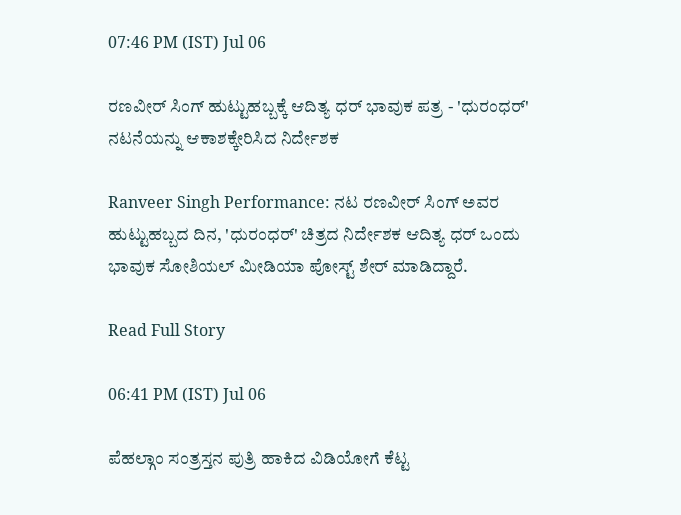07:46 PM (IST) Jul 06

ರಣವೀರ್ ಸಿಂಗ್ ಹುಟ್ಟುಹಬ್ಬಕ್ಕೆ ಆದಿತ್ಯ ಧರ್ ಭಾವುಕ ಪತ್ರ - 'ಧುರಂಧರ್' ನಟನೆಯನ್ನು ಆಕಾಶಕ್ಕೇರಿಸಿದ ನಿರ್ದೇಶಕ

Ranveer Singh Performance: ನಟ ರಣವೀರ್ ಸಿಂಗ್ ಅವರ ಹುಟ್ಟುಹಬ್ಬದ ದಿನ, 'ಧುರಂಧರ್' ಚಿತ್ರದ ನಿರ್ದೇಶಕ ಆದಿತ್ಯ ಧರ್ ಒಂದು ಭಾವುಕ ಸೋಶಿಯಲ್ ಮೀಡಿಯಾ ಪೋಸ್ಟ್ ಶೇರ್ ಮಾಡಿದ್ದಾರೆ.

Read Full Story

06:41 PM (IST) Jul 06

ಪೆಹಲ್ಗಾಂ ಸಂತ್ರಸ್ತನ ಪುತ್ರಿ ಹಾಕಿದ ವಿಡಿಯೋಗೆ ಕೆಟ್ಟ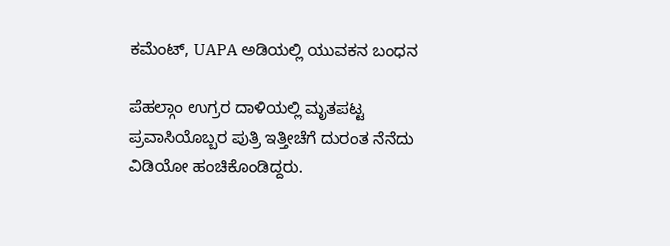ಕಮೆಂಟ್, UAPA ಅಡಿಯಲ್ಲಿ ಯುವಕನ ಬಂಧನ

ಪೆಹಲ್ಗಾಂ ಉಗ್ರರ ದಾಳಿಯಲ್ಲಿ ಮೃತಪಟ್ಟ ಪ್ರವಾಸಿಯೊಬ್ಬರ ಪುತ್ರಿ ಇತ್ತೀಚೆಗೆ ದುರಂತ ನೆನೆದು ವಿಡಿಯೋ ಹಂಚಿಕೊಂಡಿದ್ದರು.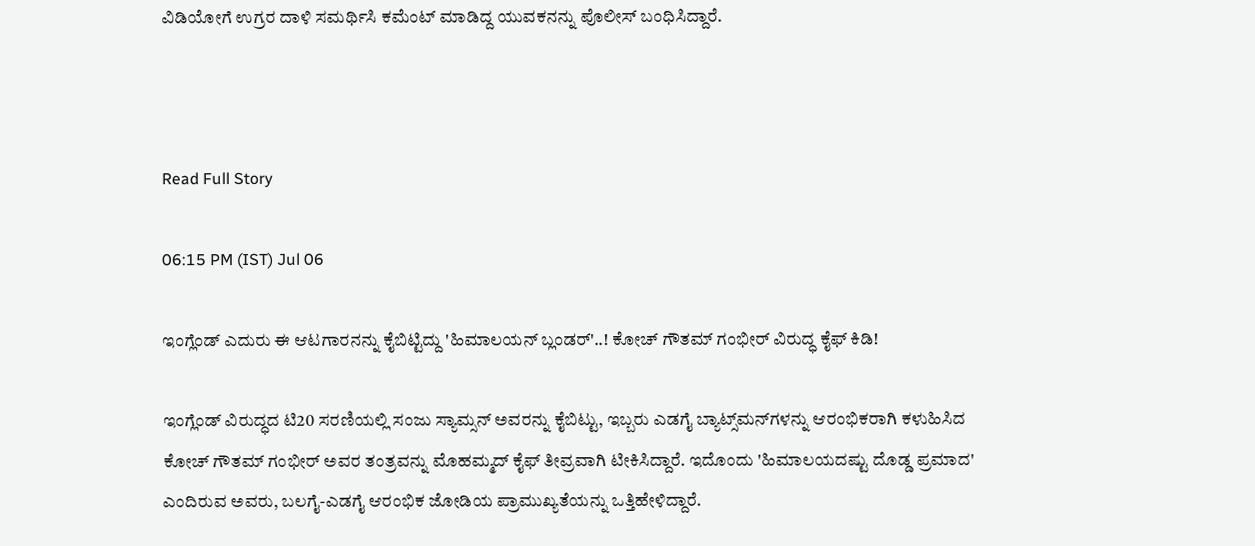ವಿಡಿಯೋಗೆ ಉಗ್ರರ ದಾಳಿ ಸಮರ್ಥಿಸಿ ಕಮೆಂಟ್ ಮಾಡಿದ್ದ ಯುವಕನನ್ನು ಪೊಲೀಸ್ ಬಂಧಿಸಿದ್ದಾರೆ.



Read Full Story

06:15 PM (IST) Jul 06

ಇಂಗ್ಲೆಂಡ್ ಎದುರು ಈ ಆಟಗಾರನನ್ನು ಕೈಬಿಟ್ಟಿದ್ದು 'ಹಿಮಾಲಯನ್ ಬ್ಲಂಡರ್'..! ಕೋಚ್ ಗೌತಮ್ ಗಂಭೀರ್ ವಿರುದ್ಧ ಕೈಫ್ ಕಿಡಿ!

ಇಂಗ್ಲೆಂಡ್ ವಿರುದ್ಧದ ಟಿ20 ಸರಣಿಯಲ್ಲಿ ಸಂಜು ಸ್ಯಾಮ್ಸನ್ ಅವರನ್ನು ಕೈಬಿಟ್ಟು, ಇಬ್ಬರು ಎಡಗೈ ಬ್ಯಾಟ್ಸ್‌ಮನ್‌ಗಳನ್ನು ಆರಂಭಿಕರಾಗಿ ಕಳುಹಿಸಿದ ಕೋಚ್ ಗೌತಮ್ ಗಂಭೀರ್ ಅವರ ತಂತ್ರವನ್ನು ಮೊಹಮ್ಮದ್ ಕೈಫ್ ತೀವ್ರವಾಗಿ ಟೀಕಿಸಿದ್ದಾರೆ. ಇದೊಂದು 'ಹಿಮಾಲಯದಷ್ಟು ದೊಡ್ಡ ಪ್ರಮಾದ' ಎಂದಿರುವ ಅವರು, ಬಲಗೈ-ಎಡಗೈ ಆರಂಭಿಕ ಜೋಡಿಯ ಪ್ರಾಮುಖ್ಯತೆಯನ್ನು ಒತ್ತಿಹೇಳಿದ್ದಾರೆ.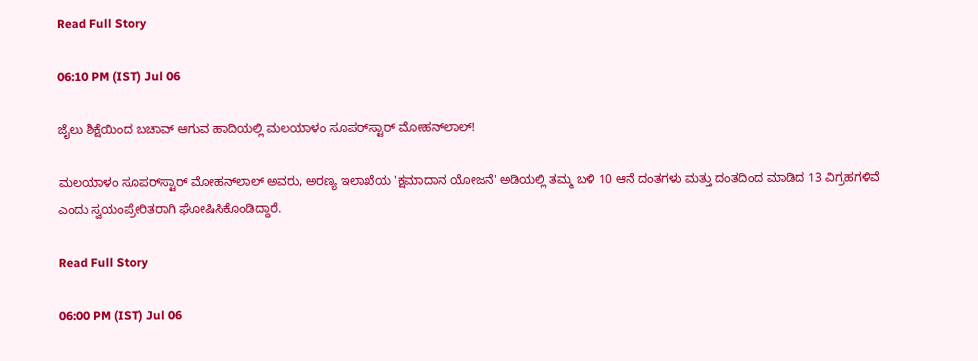Read Full Story

06:10 PM (IST) Jul 06

ಜೈಲು ಶಿಕ್ಷೆಯಿಂದ ಬಚಾವ್‌ ಆಗುವ ಹಾದಿಯಲ್ಲಿ ಮಲಯಾಳಂ ಸೂಪರ್‌ಸ್ಟಾರ್‌ ಮೋಹನ್‌ಲಾಲ್‌!

ಮಲಯಾಳಂ ಸೂಪರ್‌ಸ್ಟಾರ್ ಮೋಹನ್‌ಲಾಲ್ ಅವರು, ಅರಣ್ಯ ಇಲಾಖೆಯ 'ಕ್ಷಮಾದಾನ ಯೋಜನೆ' ಅಡಿಯಲ್ಲಿ ತಮ್ಮ ಬಳಿ 10 ಆನೆ ದಂತಗಳು ಮತ್ತು ದಂತದಿಂದ ಮಾಡಿದ 13 ವಿಗ್ರಹಗಳಿವೆ ಎಂದು ಸ್ವಯಂಪ್ರೇರಿತರಾಗಿ ಘೋಷಿಸಿಕೊಂಡಿದ್ದಾರೆ.

Read Full Story

06:00 PM (IST) Jul 06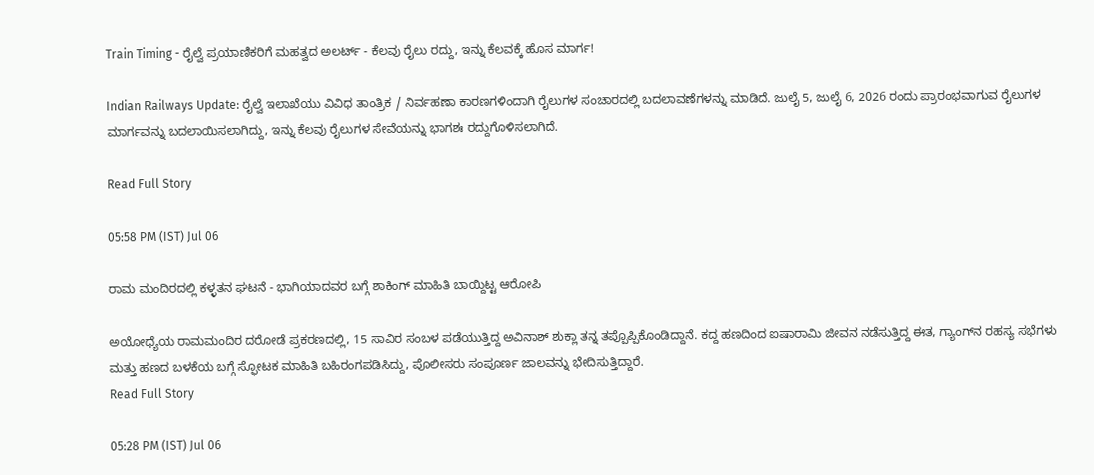Train Timing - ರೈಲ್ವೆ ಪ್ರಯಾಣಿಕರಿಗೆ ಮಹತ್ವದ ಅಲರ್ಟ್ - ಕೆಲವು ರೈಲು ರದ್ದು, ಇನ್ನು ಕೆಲವಕ್ಕೆ ಹೊಸ ಮಾರ್ಗ!

Indian Railways Update: ರೈಲ್ವೆ ಇಲಾಖೆಯು ವಿವಿಧ ತಾಂತ್ರಿಕ / ನಿರ್ವಹಣಾ ಕಾರಣಗಳಿಂದಾಗಿ ರೈಲುಗಳ ಸಂಚಾರದಲ್ಲಿ ಬದಲಾವಣೆಗಳನ್ನು ಮಾಡಿದೆ. ಜುಲೈ 5, ಜುಲೈ 6, 2026 ರಂದು ಪ್ರಾರಂಭವಾಗುವ ರೈಲುಗಳ ಮಾರ್ಗವನ್ನು ಬದಲಾಯಿಸಲಾಗಿದ್ದು, ಇನ್ನು ಕೆಲವು ರೈಲುಗಳ ಸೇವೆಯನ್ನು ಭಾಗಶಃ ರದ್ದುಗೊಳಿಸಲಾಗಿದೆ.

Read Full Story

05:58 PM (IST) Jul 06

ರಾಮ ಮಂದಿರದಲ್ಲಿ ಕಳ್ಳತನ ಘಟನೆ - ಭಾಗಿಯಾದವರ ಬಗ್ಗೆ ಶಾಕಿಂಗ್ ಮಾಹಿತಿ ಬಾಯ್ದಿಟ್ಟ ಆರೋಪಿ

ಅಯೋಧ್ಯೆಯ ರಾಮಮಂದಿರ ದರೋಡೆ ಪ್ರಕರಣದಲ್ಲಿ, 15 ಸಾವಿರ ಸಂಬಳ ಪಡೆಯುತ್ತಿದ್ದ ಅವಿನಾಶ್ ಶುಕ್ಲಾ ತನ್ನ ತಪ್ಪೊಪ್ಪಿಕೊಂಡಿದ್ದಾನೆ. ಕದ್ದ ಹಣದಿಂದ ಐಷಾರಾಮಿ ಜೀವನ ನಡೆಸುತ್ತಿದ್ದ ಈತ, ಗ್ಯಾಂಗ್‌ನ ರಹಸ್ಯ ಸಭೆಗಳು ಮತ್ತು ಹಣದ ಬಳಕೆಯ ಬಗ್ಗೆ ಸ್ಫೋಟಕ ಮಾಹಿತಿ ಬಹಿರಂಗಪಡಿಸಿದ್ದು, ಪೊಲೀಸರು ಸಂಪೂರ್ಣ ಜಾಲವನ್ನು ಭೇದಿಸುತ್ತಿದ್ದಾರೆ.
Read Full Story

05:28 PM (IST) Jul 06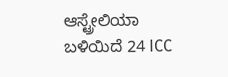ಆಸ್ಟ್ರೇಲಿಯಾ ಬಳಿಯಿದೆ 24 ICC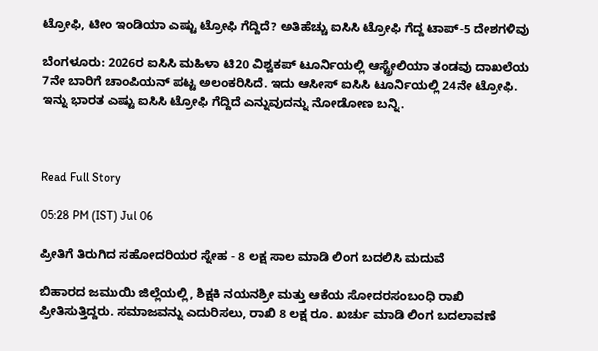ಟ್ರೋಫಿ, ಟೀಂ ಇಂಡಿಯಾ ಎಷ್ಟು ಟ್ರೋಫಿ ಗೆದ್ದಿದೆ? ಅತಿಹೆಚ್ಚು ಐಸಿಸಿ ಟ್ರೋಫಿ ಗೆದ್ದ ಟಾಪ್-5 ದೇಶಗಳಿವು

ಬೆಂಗಳೂರು: 2026ರ ಐಸಿಸಿ ಮಹಿಳಾ ಟಿ20 ವಿಶ್ವಕಪ್ ಟೂರ್ನಿಯಲ್ಲಿ ಆಸ್ಟ್ರೇಲಿಯಾ ತಂಡವು ದಾಖಲೆಯ 7ನೇ ಬಾರಿಗೆ ಚಾಂಪಿಯನ್ ಪಟ್ಟ ಅಲಂಕರಿಸಿದೆ. ಇದು ಆಸೀಸ್‌ ಐಸಿಸಿ ಟೂರ್ನಿಯಲ್ಲಿ 24ನೇ ಟ್ರೋಫಿ. ಇನ್ನು ಭಾರತ ಎಷ್ಟು ಐಸಿಸಿ ಟ್ರೋಫಿ ಗೆದ್ದಿದೆ ಎನ್ನುವುದನ್ನು ನೋಡೋಣ ಬನ್ನಿ.



Read Full Story

05:28 PM (IST) Jul 06

ಪ್ರೀತಿಗೆ ತಿರುಗಿದ ಸಹೋದರಿಯರ ಸ್ನೇಹ - 8 ಲಕ್ಷ ಸಾಲ ಮಾಡಿ ಲಿಂಗ ಬದಲಿಸಿ ಮದುವೆ

ಬಿಹಾರದ ಜಮುಯಿ ಜಿಲ್ಲೆಯಲ್ಲಿ, ಶಿಕ್ಷಕಿ ನಯನಶ್ರೀ ಮತ್ತು ಆಕೆಯ ಸೋದರಸಂಬಂಧಿ ರಾಖಿ ಪ್ರೀತಿಸುತ್ತಿದ್ದರು. ಸಮಾಜವನ್ನು ಎದುರಿಸಲು, ರಾಖಿ 8 ಲಕ್ಷ ರೂ. ಖರ್ಚು ಮಾಡಿ ಲಿಂಗ ಬದಲಾವಣೆ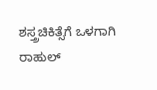ಶಸ್ತ್ರಚಿಕಿತ್ಸೆಗೆ ಒಳಗಾಗಿ ರಾಹುಲ್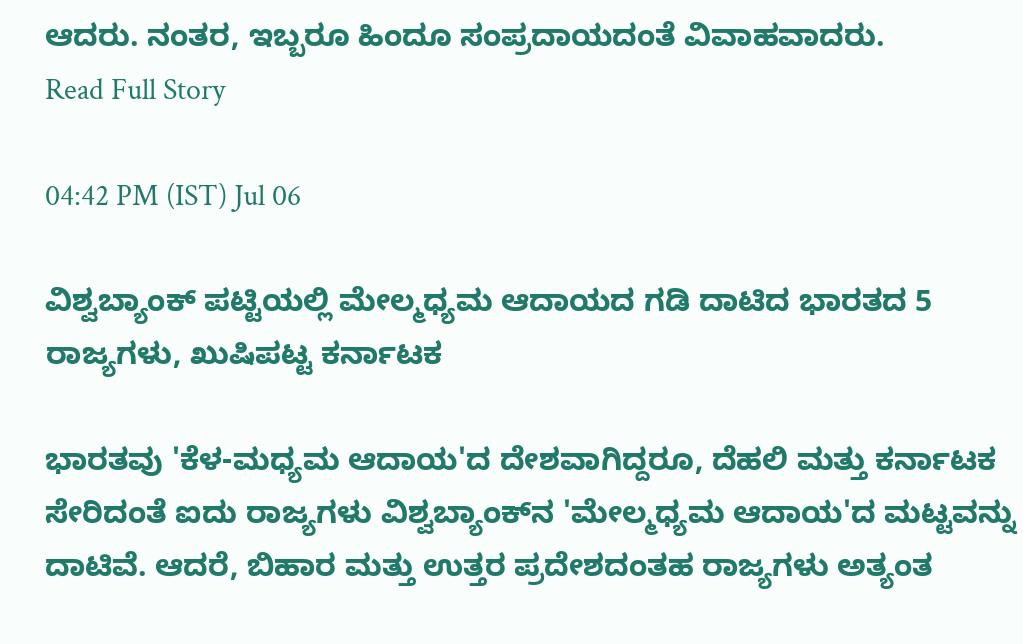ಆದರು. ನಂತರ, ಇಬ್ಬರೂ ಹಿಂದೂ ಸಂಪ್ರದಾಯದಂತೆ ವಿವಾಹವಾದರು.
Read Full Story

04:42 PM (IST) Jul 06

ವಿಶ್ವಬ್ಯಾಂಕ್‌ ಪಟ್ಟಿಯಲ್ಲಿ ಮೇಲ್ಮಧ್ಯಮ ಆದಾಯದ ಗಡಿ ದಾಟಿದ ಭಾರತದ 5 ರಾಜ್ಯಗಳು, ಖುಷಿಪಟ್ಟ ಕರ್ನಾಟಕ

ಭಾರತವು 'ಕೆಳ-ಮಧ್ಯಮ ಆದಾಯ'ದ ದೇಶವಾಗಿದ್ದರೂ, ದೆಹಲಿ ಮತ್ತು ಕರ್ನಾಟಕ ಸೇರಿದಂತೆ ಐದು ರಾಜ್ಯಗಳು ವಿಶ್ವಬ್ಯಾಂಕ್‌ನ 'ಮೇಲ್ಮಧ್ಯಮ ಆದಾಯ'ದ ಮಟ್ಟವನ್ನು ದಾಟಿವೆ. ಆದರೆ, ಬಿಹಾರ ಮತ್ತು ಉತ್ತರ ಪ್ರದೇಶದಂತಹ ರಾಜ್ಯಗಳು ಅತ್ಯಂತ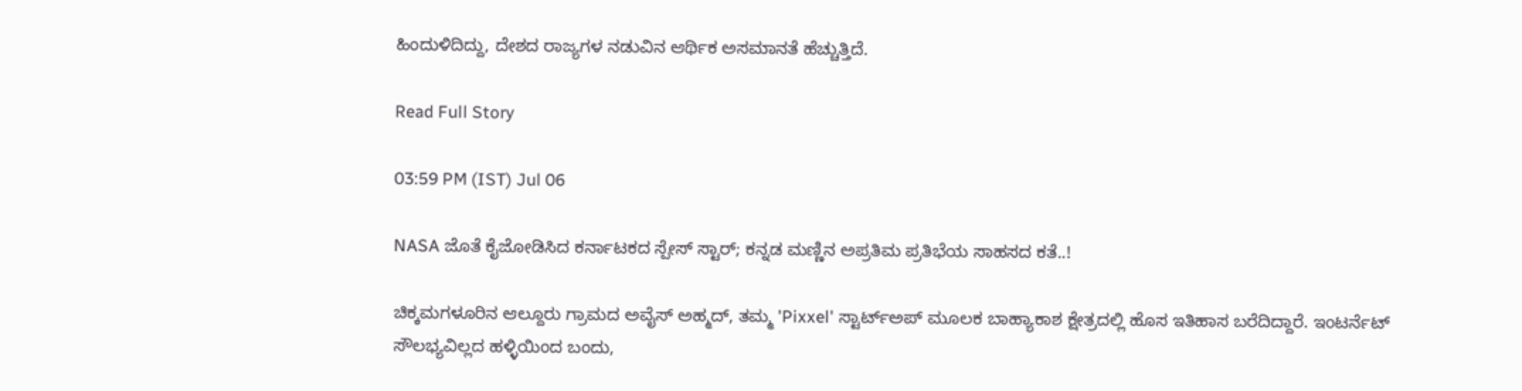ಹಿಂದುಳಿದಿದ್ದು, ದೇಶದ ರಾಜ್ಯಗಳ ನಡುವಿನ ಆರ್ಥಿಕ ಅಸಮಾನತೆ ಹೆಚ್ಚುತ್ತಿದೆ.

Read Full Story

03:59 PM (IST) Jul 06

NASA ಜೊತೆ ಕೈಜೋಡಿಸಿದ ಕರ್ನಾಟಕದ ಸ್ಪೇಸ್ ಸ್ಟಾರ್; ಕನ್ನಡ ಮಣ್ಣಿನ ಅಪ್ರತಿಮ ಪ್ರತಿಭೆಯ ಸಾಹಸದ ಕತೆ..!

ಚಿಕ್ಕಮಗಳೂರಿನ ಆಲ್ದೂರು ಗ್ರಾಮದ ಅವೈಸ್ ಅಹ್ಮದ್, ತಮ್ಮ 'Pixxel' ಸ್ಟಾರ್ಟ್‌ಅಪ್ ಮೂಲಕ ಬಾಹ್ಯಾಕಾಶ ಕ್ಷೇತ್ರದಲ್ಲಿ ಹೊಸ ಇತಿಹಾಸ ಬರೆದಿದ್ದಾರೆ. ಇಂಟರ್ನೆಟ್ ಸೌಲಭ್ಯವಿಲ್ಲದ ಹಳ್ಳಿಯಿಂದ ಬಂದು,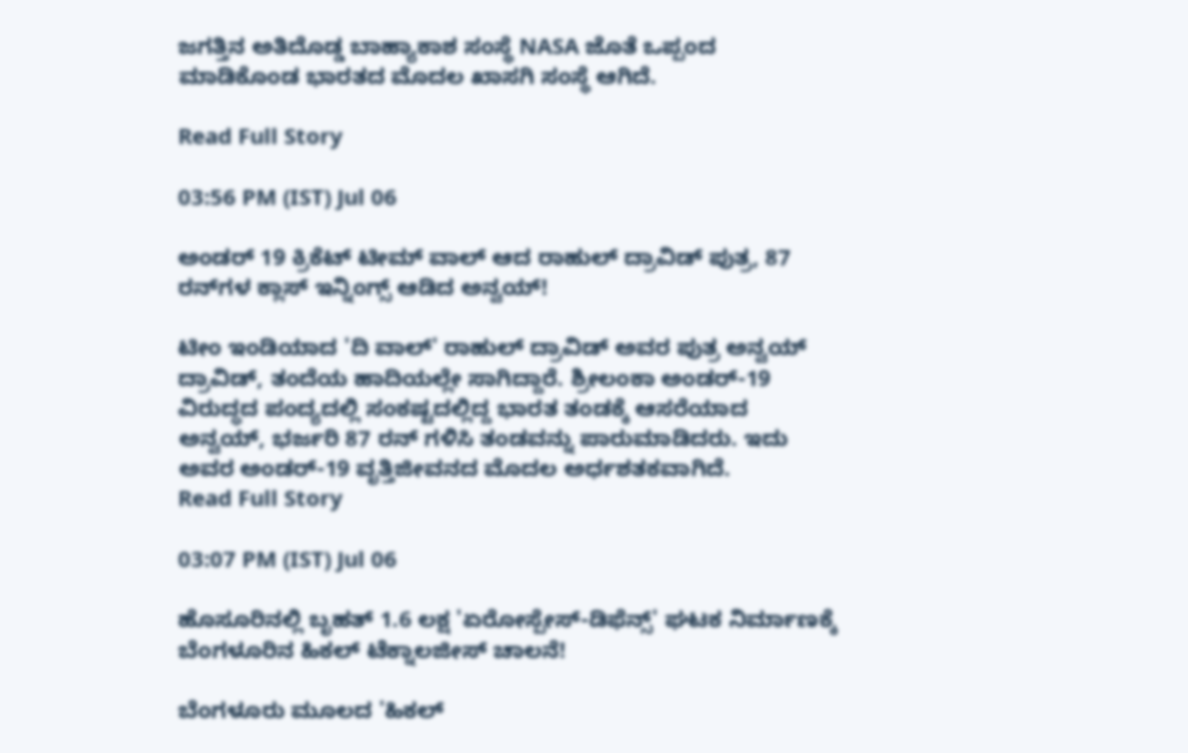ಜಗತ್ತಿನ ಅತಿದೊಡ್ಡ ಬಾಹ್ಯಾಕಾಶ ಸಂಸ್ಥೆ NASA ಜೊತೆ ಒಪ್ಪಂದ ಮಾಡಿಕೊಂಡ ಭಾರತದ ಮೊದಲ ಖಾಸಗಿ ಸಂಸ್ಥೆ ಆಗಿದೆ.

Read Full Story

03:56 PM (IST) Jul 06

ಅಂಡರ್‌ 19 ಕ್ರಿಕೆಟ್‌ ಟೀಮ್‌ ವಾಲ್‌ ಆದ ರಾಹುಲ್ ದ್ರಾವಿಡ್‌ ಪುತ್ರ, 87 ರನ್‌ಗಳ ಕ್ಲಾಸ್‌ ಇನ್ನಿಂಗ್ಸ್‌ ಆಡಿದ ಅನ್ವಯ್‌!

ಟೀಂ ಇಂಡಿಯಾದ 'ದಿ ವಾಲ್' ರಾಹುಲ್ ದ್ರಾವಿಡ್ ಅವರ ಪುತ್ರ ಅನ್ವಯ್ ದ್ರಾವಿಡ್, ತಂದೆಯ ಹಾದಿಯಲ್ಲೇ ಸಾಗಿದ್ದಾರೆ. ಶ್ರೀಲಂಕಾ ಅಂಡರ್-19 ವಿರುದ್ಧದ ಪಂದ್ಯದಲ್ಲಿ ಸಂಕಷ್ಟದಲ್ಲಿದ್ದ ಭಾರತ ತಂಡಕ್ಕೆ ಆಸರೆಯಾದ ಅನ್ವಯ್, ಭರ್ಜರಿ 87 ರನ್ ಗಳಿಸಿ ತಂಡವನ್ನು ಪಾರುಮಾಡಿದರು. ಇದು ಅವರ ಅಂಡರ್-19 ವೃತ್ತಿಜೀವನದ ಮೊದಲ ಅರ್ಧಶತಕವಾಗಿದೆ.
Read Full Story

03:07 PM (IST) Jul 06

ಹೊಸೂರಿನಲ್ಲಿ ಬೃಹತ್ 1.6 ಲಕ್ಷ 'ಏರೋಸ್ಪೇಸ್-ಡಿಫೆನ್ಸ್' ಘಟಕ ನಿರ್ಮಾಣಕ್ಕೆ ಬೆಂಗಳೂರಿನ ಹಿಕಲ್ ಟೆಕ್ನಾಲಜೀಸ್ ಚಾಲನೆ!

ಬೆಂಗಳೂರು ಮೂಲದ 'ಹಿಕಲ್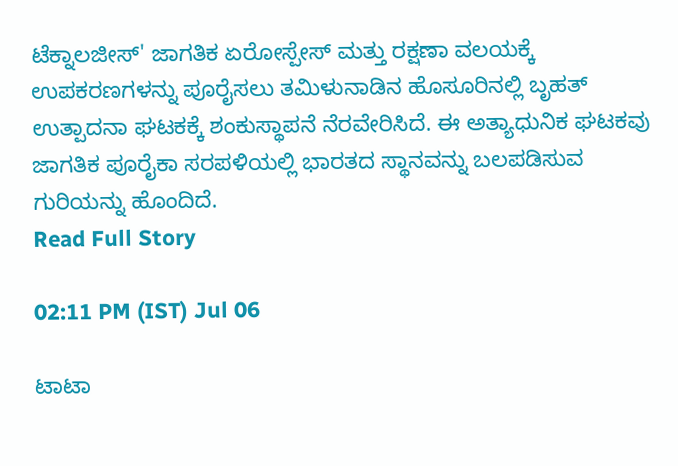ಟೆಕ್ನಾಲಜೀಸ್' ಜಾಗತಿಕ ಏರೋಸ್ಪೇಸ್ ಮತ್ತು ರಕ್ಷಣಾ ವಲಯಕ್ಕೆ ಉಪಕರಣಗಳನ್ನು ಪೂರೈಸಲು ತಮಿಳುನಾಡಿನ ಹೊಸೂರಿನಲ್ಲಿ ಬೃಹತ್ ಉತ್ಪಾದನಾ ಘಟಕಕ್ಕೆ ಶಂಕುಸ್ಥಾಪನೆ ನೆರವೇರಿಸಿದೆ. ಈ ಅತ್ಯಾಧುನಿಕ ಘಟಕವು ಜಾಗತಿಕ ಪೂರೈಕಾ ಸರಪಳಿಯಲ್ಲಿ ಭಾರತದ ಸ್ಥಾನವನ್ನು ಬಲಪಡಿಸುವ ಗುರಿಯನ್ನು ಹೊಂದಿದೆ.
Read Full Story

02:11 PM (IST) Jul 06

ಟಾಟಾ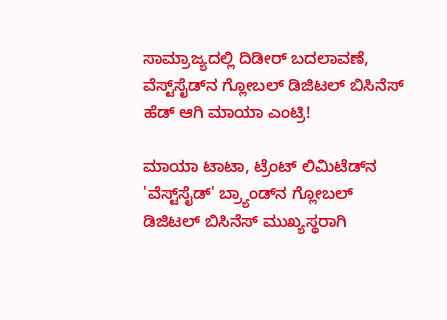ಸಾಮ್ರಾಜ್ಯದಲ್ಲಿ ದಿಡೀರ್ ಬದಲಾವಣೆ, ವೆಸ್ಟ್‌ಸೈಡ್‌ನ ಗ್ಲೋಬಲ್ ಡಿಜಿಟಲ್ ಬಿಸಿನೆಸ್ ಹೆಡ್ ಆಗಿ ಮಾಯಾ ಎಂಟ್ರಿ!

ಮಾಯಾ ಟಾಟಾ, ಟ್ರೆಂಟ್ ಲಿಮಿಟೆಡ್‌ನ 'ವೆಸ್ಟ್‌ಸೈಡ್' ಬ್ರ್ಯಾಂಡ್‌ನ ಗ್ಲೋಬಲ್ ಡಿಜಿಟಲ್ ಬಿಸಿನೆಸ್ ಮುಖ್ಯಸ್ಥರಾಗಿ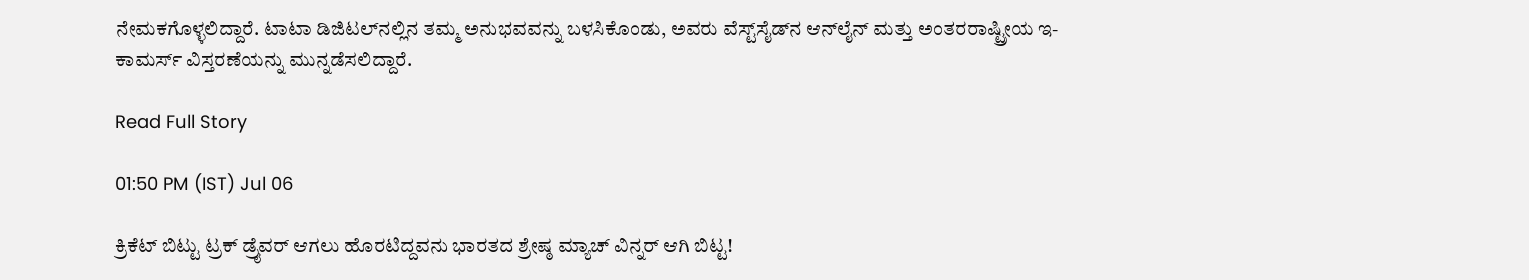ನೇಮಕಗೊಳ್ಳಲಿದ್ದಾರೆ. ಟಾಟಾ ಡಿಜಿಟಲ್‌ನಲ್ಲಿನ ತಮ್ಮ ಅನುಭವವನ್ನು ಬಳಸಿಕೊಂಡು, ಅವರು ವೆಸ್ಟ್‌ಸೈಡ್‌ನ ಆನ್‌ಲೈನ್ ಮತ್ತು ಅಂತರರಾಷ್ಟ್ರೀಯ ಇ-ಕಾಮರ್ಸ್ ವಿಸ್ತರಣೆಯನ್ನು ಮುನ್ನಡೆಸಲಿದ್ದಾರೆ.

Read Full Story

01:50 PM (IST) Jul 06

ಕ್ರಿಕೆಟ್ ಬಿಟ್ಟು ಟ್ರಕ್ ಡ್ರೈವರ್ ಆಗಲು ಹೊರಟಿದ್ದವನು ಭಾರತದ ಶ್ರೇಷ್ಠ ಮ್ಯಾಚ್ ವಿನ್ನರ್ ಆಗಿ ಬಿಟ್ಟ!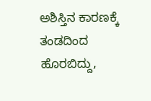ಅಶಿಸ್ತಿನ ಕಾರಣಕ್ಕೆ ತಂಡದಿಂದ ಹೊರಬಿದ್ದು,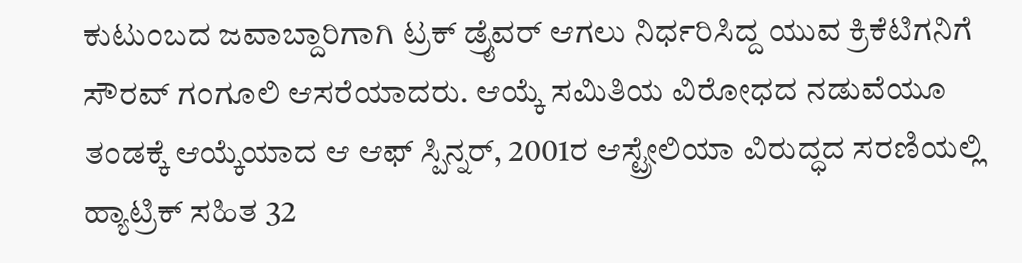ಕುಟುಂಬದ ಜವಾಬ್ದಾರಿಗಾಗಿ ಟ್ರಕ್ ಡ್ರೈವರ್ ಆಗಲು ನಿರ್ಧರಿಸಿದ್ದ ಯುವ ಕ್ರಿಕೆಟಿಗನಿಗೆ ಸೌರವ್ ಗಂಗೂಲಿ ಆಸರೆಯಾದರು. ಆಯ್ಕೆ ಸಮಿತಿಯ ವಿರೋಧದ ನಡುವೆಯೂ ತಂಡಕ್ಕೆ ಆಯ್ಕೆಯಾದ ಆ ಆಫ್ ಸ್ಪಿನ್ನರ್, 2001ರ ಆಸ್ಟ್ರೇಲಿಯಾ ವಿರುದ್ಧದ ಸರಣಿಯಲ್ಲಿ ಹ್ಯಾಟ್ರಿಕ್ ಸಹಿತ 32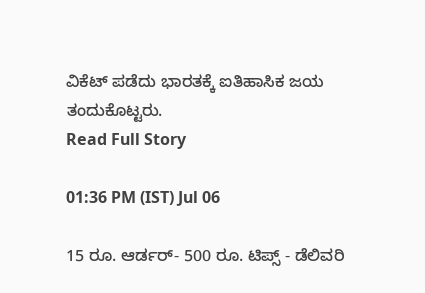ವಿಕೆಟ್ ಪಡೆದು ಭಾರತಕ್ಕೆ ಐತಿಹಾಸಿಕ ಜಯ ತಂದುಕೊಟ್ಟರು.
Read Full Story

01:36 PM (IST) Jul 06

15 ರೂ. ಆರ್ಡರ್- 500 ರೂ. ಟಿಪ್ಸ್ - ಡೆಲಿವರಿ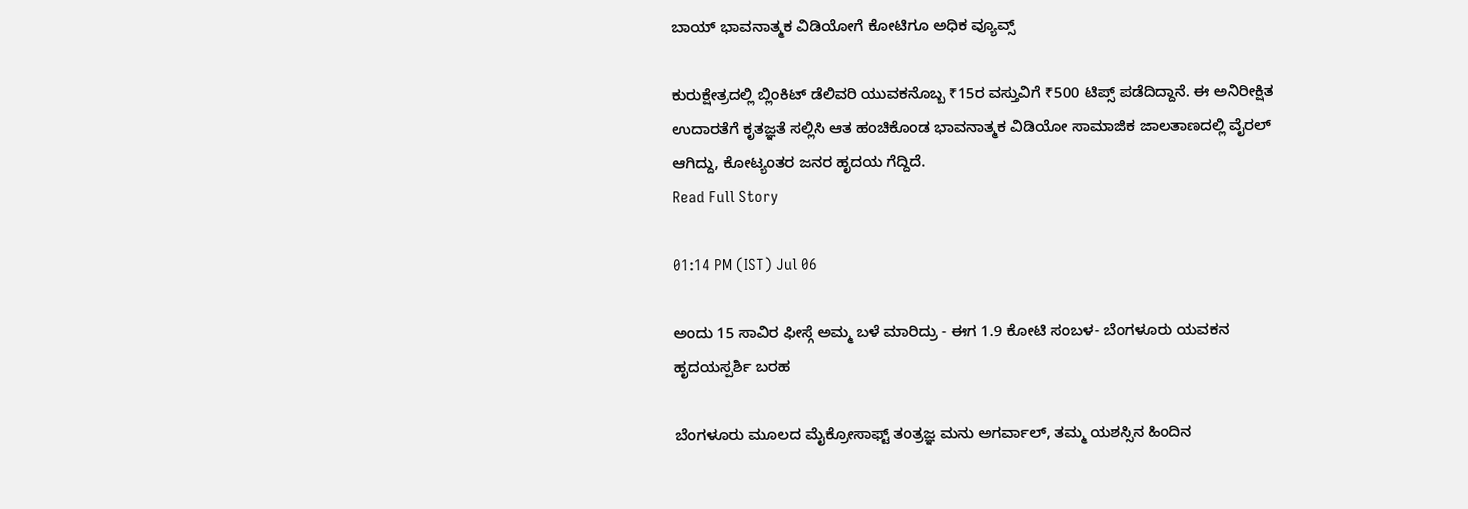ಬಾಯ್ ಭಾವನಾತ್ಮಕ ವಿಡಿಯೋಗೆ ಕೋಟಿಗೂ ಅಧಿಕ ವ್ಯೂವ್ಸ್

ಕುರುಕ್ಷೇತ್ರದಲ್ಲಿ ಬ್ಲಿಂಕಿಟ್ ಡೆಲಿವರಿ ಯುವಕನೊಬ್ಬ ₹15ರ ವಸ್ತುವಿಗೆ ₹500 ಟಿಪ್ಸ್ ಪಡೆದಿದ್ದಾನೆ. ಈ ಅನಿರೀಕ್ಷಿತ ಉದಾರತೆಗೆ ಕೃತಜ್ಞತೆ ಸಲ್ಲಿಸಿ ಆತ ಹಂಚಿಕೊಂಡ ಭಾವನಾತ್ಮಕ ವಿಡಿಯೋ ಸಾಮಾಜಿಕ ಜಾಲತಾಣದಲ್ಲಿ ವೈರಲ್ ಆಗಿದ್ದು, ಕೋಟ್ಯಂತರ ಜನರ ಹೃದಯ ಗೆದ್ದಿದೆ.
Read Full Story

01:14 PM (IST) Jul 06

ಅಂದು 15 ಸಾವಿರ ಫೀಸ್ಗೆ ಅಮ್ಮ ಬಳೆ ಮಾರಿದ್ರು - ಈಗ 1.9 ಕೋಟಿ ಸಂಬಳ- ಬೆಂಗಳೂರು ಯವಕನ ಹೃದಯಸ್ಪರ್ಶಿ ಬರಹ

ಬೆಂಗಳೂರು ಮೂಲದ ಮೈಕ್ರೋಸಾಫ್ಟ್ ತಂತ್ರಜ್ಞ ಮನು ಅಗರ್ವಾಲ್, ತಮ್ಮ ಯಶಸ್ಸಿನ ಹಿಂದಿನ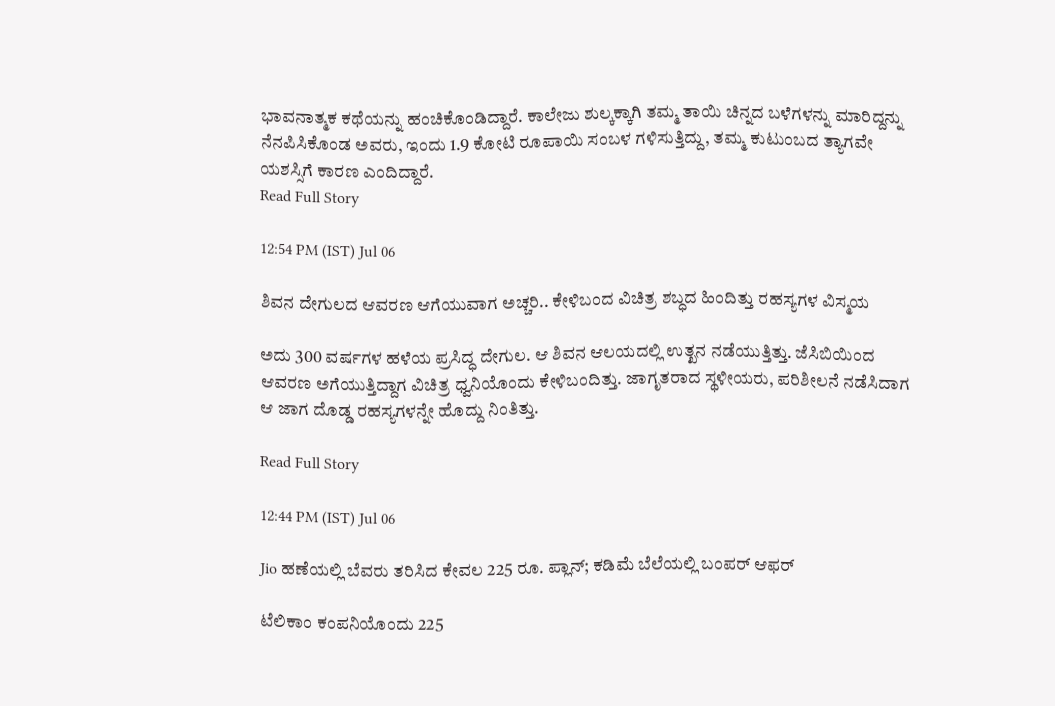ಭಾವನಾತ್ಮಕ ಕಥೆಯನ್ನು ಹಂಚಿಕೊಂಡಿದ್ದಾರೆ. ಕಾಲೇಜು ಶುಲ್ಕಕ್ಕಾಗಿ ತಮ್ಮ ತಾಯಿ ಚಿನ್ನದ ಬಳೆಗಳನ್ನು ಮಾರಿದ್ದನ್ನು ನೆನಪಿಸಿಕೊಂಡ ಅವರು, ಇಂದು 1.9 ಕೋಟಿ ರೂಪಾಯಿ ಸಂಬಳ ಗಳಿಸುತ್ತಿದ್ದು, ತಮ್ಮ ಕುಟುಂಬದ ತ್ಯಾಗವೇ ಯಶಸ್ಸಿಗೆ ಕಾರಣ ಎಂದಿದ್ದಾರೆ.
Read Full Story

12:54 PM (IST) Jul 06

ಶಿವನ ದೇಗುಲದ ಆವರಣ ಆಗೆಯುವಾಗ ಅಚ್ಚರಿ.. ಕೇಳಿಬಂದ ವಿಚಿತ್ರ ಶಬ್ಧದ ಹಿಂದಿತ್ತು ರಹಸ್ಯಗಳ ವಿಸ್ಮಯ

ಅದು 300 ವರ್ಷಗಳ ಹಳೆಯ ಪ್ರಸಿದ್ಧ ದೇಗುಲ. ಆ ಶಿವನ ಆಲಯದಲ್ಲಿ ಉತ್ಖನ ನಡೆಯುತ್ತಿತ್ತು. ಜೆಸಿಬಿಯಿಂದ ಆವರಣ ಅಗೆಯುತ್ತಿದ್ದಾಗ ವಿಚಿತ್ರ ಧ್ವನಿಯೊಂದು ಕೇಳಿಬಂದಿತ್ತು. ಜಾಗೃತರಾದ ಸ್ಥಳೀಯರು, ಪರಿಶೀಲನೆ ನಡೆಸಿದಾಗ ಆ ಜಾಗ ದೊಡ್ಡ ರಹಸ್ಯಗಳನ್ನೇ ಹೊದ್ದು ನಿಂತಿತ್ತು.

Read Full Story

12:44 PM (IST) Jul 06

Jio ಹಣೆಯಲ್ಲಿ ಬೆವರು ತರಿಸಿದ ಕೇವಲ 225 ರೂ. ಪ್ಲಾನ್; ಕಡಿಮೆ ಬೆಲೆಯಲ್ಲಿ ಬಂಪರ್ ಆಫರ್

ಟೆಲಿಕಾಂ ಕಂಪನಿಯೊಂದು 225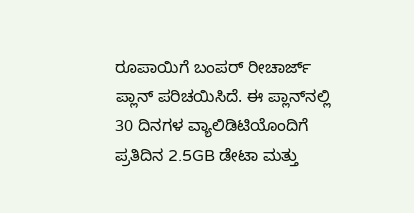ರೂಪಾಯಿಗೆ ಬಂಪರ್ ರೀಚಾರ್ಜ್ ಪ್ಲಾನ್ ಪರಿಚಯಿಸಿದೆ. ಈ ಪ್ಲಾನ್‌ನಲ್ಲಿ 30 ದಿನಗಳ ವ್ಯಾಲಿಡಿಟಿಯೊಂದಿಗೆ ಪ್ರತಿದಿನ 2.5GB ಡೇಟಾ ಮತ್ತು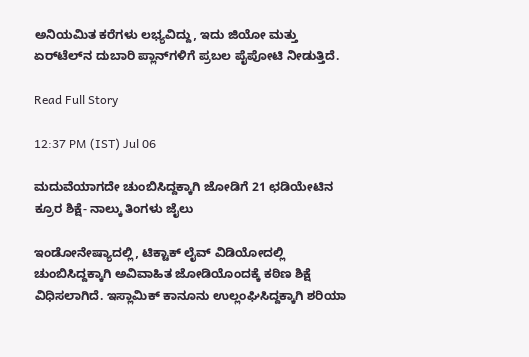ಅನಿಯಮಿತ ಕರೆಗಳು ಲಭ್ಯವಿದ್ದು, ಇದು ಜಿಯೋ ಮತ್ತು ಏರ್‌ಟೆಲ್‌ನ ದುಬಾರಿ ಪ್ಲಾನ್‌ಗಳಿಗೆ ಪ್ರಬಲ ಪೈಪೋಟಿ ನೀಡುತ್ತಿದೆ.

Read Full Story

12:37 PM (IST) Jul 06

ಮದುವೆಯಾಗದೇ ಚುಂಬಿಸಿದ್ದಕ್ಕಾಗಿ ಜೋಡಿಗೆ 21 ಛಡಿಯೇಟಿನ ಕ್ರೂರ ಶಿಕ್ಷೆ- ನಾಲ್ಕು ತಿಂಗಳು ಜೈಲು

ಇಂಡೋನೇಷ್ಯಾದಲ್ಲಿ, ಟಿಕ್ಟಾಕ್ ಲೈವ್ ವಿಡಿಯೋದಲ್ಲಿ ಚುಂಬಿಸಿದ್ದಕ್ಕಾಗಿ ಅವಿವಾಹಿತ ಜೋಡಿಯೊಂದಕ್ಕೆ ಕಠಿಣ ಶಿಕ್ಷೆ ವಿಧಿಸಲಾಗಿದೆ. ಇಸ್ಲಾಮಿಕ್ ಕಾನೂನು ಉಲ್ಲಂಘಿಸಿದ್ದಕ್ಕಾಗಿ ಶರಿಯಾ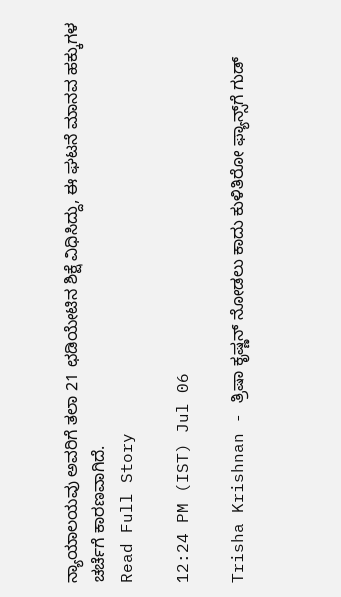ನ್ಯಾಯಾಲಯವು ಅವರಿಗೆ ತಲಾ 21 ಛಡಿಯೇಟಿನ ಶಿಕ್ಷೆ ವಿಧಿಸಿದ್ದು, ಈ ಘಟನೆ ಮಾನವ ಹಕ್ಕುಗಳ ಚರ್ಚೆಗೆ ಕಾರಣವಾಗಿದೆ.
Read Full Story

12:24 PM (IST) Jul 06

Trisha Krishnan - ತ್ರಿಷಾ ಕೃಷ್ಣನ್ ನೋಡಲು ಕಾದು ಕುಳಿತಿರೋ ಫ್ಯಾನ್ಸ್‌ಗೆ ಗುಡ್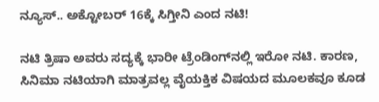ನ್ಯೂಸ್.. ಅಕ್ಟೋಬರ್ 16ಕ್ಕೆ ಸಿಗ್ತೀನಿ ಎಂದ ನಟಿ!

ನಟಿ ತ್ರಿಷಾ ಅವರು ಸದ್ಯಕ್ಕೆ ಭಾರೀ ಟ್ರೆಂಡಿಂಗ್‌ನಲ್ಲಿ ಇರೋ ನಟಿ. ಕಾರಣ, ಸಿನಿಮಾ ನಟಿಯಾಗಿ ಮಾತ್ರವಲ್ಲ ವೈಯಕ್ತಿಕ ವಿಷಯದ ಮೂಲಕವೂ ಕೂಡ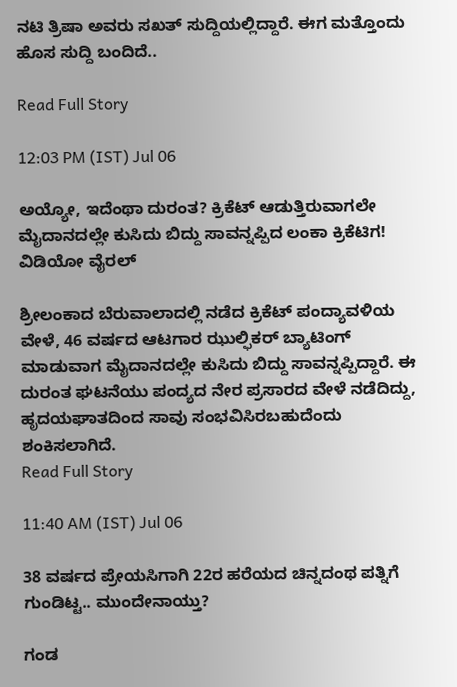ನಟಿ ತ್ರಿಷಾ ಅವರು ಸಖತ್ ಸುದ್ದಿಯಲ್ಲಿದ್ದಾರೆ. ಈಗ ಮತ್ತೊಂದು ಹೊಸ ಸುದ್ದಿ ಬಂದಿದೆ..

Read Full Story

12:03 PM (IST) Jul 06

ಅಯ್ಯೋ, ಇದೆಂಥಾ ದುರಂತ? ಕ್ರಿಕೆಟ್ ಆಡುತ್ತಿರುವಾಗಲೇ ಮೈದಾನದಲ್ಲೇ ಕುಸಿದು ಬಿದ್ದು ಸಾವನ್ನಪ್ಪಿದ ಲಂಕಾ ಕ್ರಿಕೆಟಿಗ! ವಿಡಿಯೋ ವೈರಲ್

ಶ್ರೀಲಂಕಾದ ಬೆರುವಾಲಾದಲ್ಲಿ ನಡೆದ ಕ್ರಿಕೆಟ್ ಪಂದ್ಯಾವಳಿಯ ವೇಳೆ, 46 ವರ್ಷದ ಆಟಗಾರ ಝುಲ್ಫಿಕರ್ ಬ್ಯಾಟಿಂಗ್ ಮಾಡುವಾಗ ಮೈದಾನದಲ್ಲೇ ಕುಸಿದು ಬಿದ್ದು ಸಾವನ್ನಪ್ಪಿದ್ದಾರೆ. ಈ ದುರಂತ ಘಟನೆಯು ಪಂದ್ಯದ ನೇರ ಪ್ರಸಾರದ ವೇಳೆ ನಡೆದಿದ್ದು, ಹೃದಯಘಾತದಿಂದ ಸಾವು ಸಂಭವಿಸಿರಬಹುದೆಂದು ಶಂಕಿಸಲಾಗಿದೆ.
Read Full Story

11:40 AM (IST) Jul 06

38 ವರ್ಷದ ಪ್ರೇಯಸಿಗಾಗಿ 22ರ ಹರೆಯದ ಚಿನ್ನದಂಥ ಪತ್ನಿಗೆ ಗುಂಡಿಟ್ಟ.. ಮುಂದೇನಾಯ್ತು?

ಗಂಡ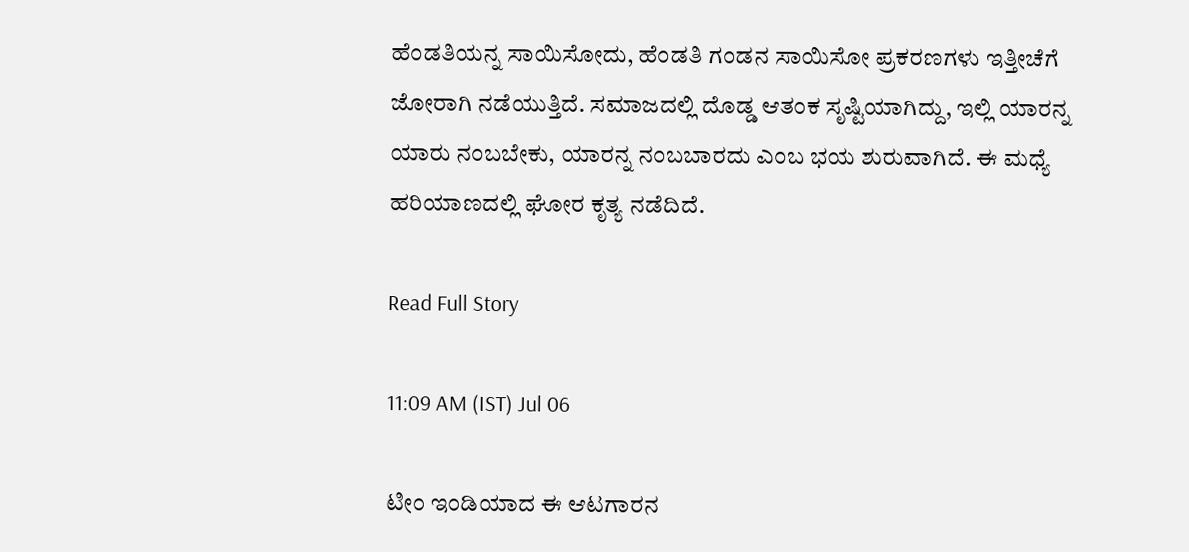ಹೆಂಡತಿಯನ್ನ ಸಾಯಿಸೋದು, ಹೆಂಡತಿ ಗಂಡನ ಸಾಯಿಸೋ ಪ್ರಕರಣಗಳು ಇತ್ತೀಚೆಗೆ ಜೋರಾಗಿ ನಡೆಯುತ್ತಿದೆ. ಸಮಾಜದಲ್ಲಿ ದೊಡ್ಡ ಆತಂಕ ಸೃಷ್ಟಿಯಾಗಿದ್ದು, ಇಲ್ಲಿ ಯಾರನ್ನ ಯಾರು ನಂಬಬೇಕು, ಯಾರನ್ನ ನಂಬಬಾರದು ಎಂಬ ಭಯ ಶುರುವಾಗಿದೆ. ಈ ಮಧ್ಯೆ ಹರಿಯಾಣದಲ್ಲಿ ಘೋರ ಕೃತ್ಯ ನಡೆದಿದೆ.

Read Full Story

11:09 AM (IST) Jul 06

ಟೀಂ ಇಂಡಿಯಾದ ಈ ಆಟಗಾರನ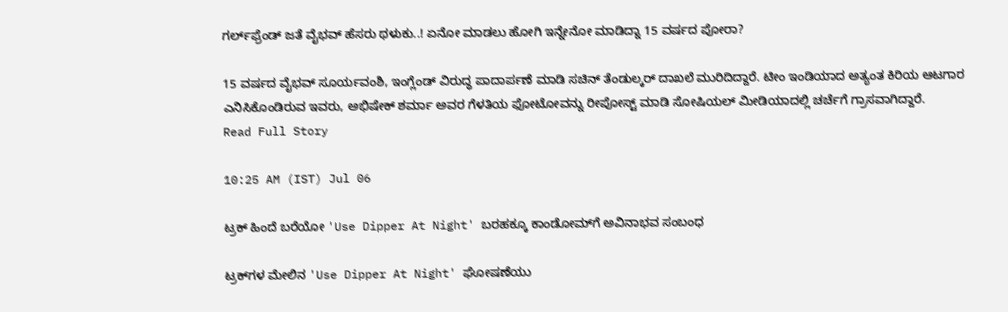ಗರ್ಲ್‌ಫ್ರೆಂಡ್‌ ಜತೆ ವೈಭವ್ ಹೆಸರು ಥಳುಕು..! ಏನೋ ಮಾಡಲು ಹೋಗಿ ಇನ್ನೇನೋ ಮಾಡಿದ್ನಾ 15 ವರ್ಷದ ಪೋರಾ?

15 ವರ್ಷದ ವೈಭವ್ ಸೂರ್ಯವಂಶಿ, ಇಂಗ್ಲೆಂಡ್ ವಿರುದ್ಧ ಪಾದಾರ್ಪಣೆ ಮಾಡಿ ಸಚಿನ್ ತೆಂಡುಲ್ಕರ್ ದಾಖಲೆ ಮುರಿದಿದ್ದಾರೆ. ಟೀಂ ಇಂಡಿಯಾದ ಅತ್ಯಂತ ಕಿರಿಯ ಆಟಗಾರ ಎನಿಸಿಕೊಂಡಿರುವ ಇವರು, ಅಭಿಷೇಕ್ ಶರ್ಮಾ ಅವರ ಗೆಳತಿಯ ಫೋಟೋವನ್ನು ರೀಪೋಸ್ಟ್ ಮಾಡಿ ಸೋಷಿಯಲ್ ಮೀಡಿಯಾದಲ್ಲಿ ಚರ್ಚೆಗೆ ಗ್ರಾಸವಾಗಿದ್ದಾರೆ.
Read Full Story

10:25 AM (IST) Jul 06

ಟ್ರಕ್‌ ಹಿಂದೆ ಬರೆಯೋ 'Use Dipper At Night' ಬರಹಕ್ಕೂ ಕಾಂಡೋಮ್‌ಗೆ ಅವಿನಾಭವ ಸಂಬಂಧ

ಟ್ರಕ್‌ಗಳ ಮೇಲಿನ 'Use Dipper At Night' ಘೋಷಣೆಯು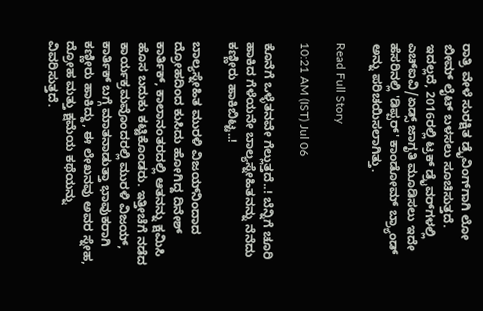ರಾತ್ರಿ ವೇಳೆ ಸುರಕ್ಷಿತ ಡ್ರೈವಿಂಗ್‌ಗಾಗಿ ಲೋ ಬೀಮ್ ಲೈಟ್ ಬಳಸಲು ಸೂಚಿಸುತ್ತದೆ. ಇದಲ್ಲದೆ, 2016ರಲ್ಲಿ ಟ್ರಕ್ ಡ್ರೈವರ್‌ಗಳಲ್ಲಿ ಎಚ್‌ಐವಿ/ಏಡ್ಸ್ ಜಾಗೃತಿ ಮೂಡಿಸಲು ಇದೇ ಹೆಸರಿನಲ್ಲಿ 'ಡಿಪ್ಪರ್' ಕಾಂಡೋಮ್ ಬ್ರ್ಯಾಂಡ್ ಅನ್ನು ಪರಿಚಯಿಸಲಾಗಿತ್ತು.

Read Full Story

10:21 AM (IST) Jul 06

ಕೊನೆಗೆ ಒಳ್ಳೆತನವೇ ಗೆಲ್ಲುತ್ತದೆ..! ಬೆನ್ನಿಗೆ ಚೂರಿ ಹಾಕಿದ ಗೆಳೆಯನೇ ಬಾಲ್ಯಸ್ನೇಹಿತನನ್ನು ನೆನೆದು ಕಣ್ಣೀರು ಹಾಕಿಬಿಟ್ಟ..!

ಬಾಲ್ಯಸ್ನೇಹಿತ ಮುರಳಿ ವಿಜಯ್‌ನಿಂದಾದ ದ್ರೋಹದಿಂದ ಕುಸಿದು ಹೋಗಿದ್ದ ದಿನೇಶ್ ಕಾರ್ತಿಕ್, ಕಾಲಾನಂತರದಲ್ಲಿ ಆತನನ್ನು ಕ್ಷಮಿಸಿ ಹೊಸ ಬದುಕು ಕಟ್ಟಿಕೊಂಡರು. ಇತ್ತೀಚೆಗೆ ನಡೆದ ಕಾರ್ಯಕ್ರಮವೊಂದರಲ್ಲಿ ಮುರಳಿ ವಿಜಯ್, ಕಾರ್ತಿಕ್ ಬಗ್ಗೆ ಮಾತನಾಡುತ್ತಾ ಭಾವುಕರಾಗಿ ಕಣ್ಣೀರು ಹಾಕಿದ್ದು, ಈ ಲೇಖನವು ಅವರ ಸ್ನೇಹ, ದ್ರೋಹ ಮತ್ತು ಕ್ಷಮೆಯ ಕಥೆಯನ್ನು ವಿವರಿಸುತ್ತದೆ.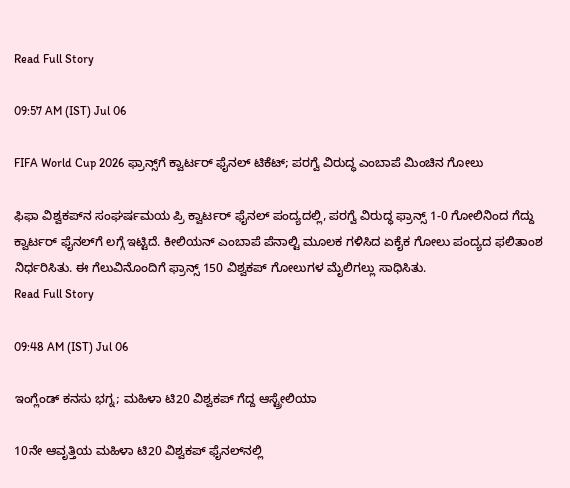Read Full Story

09:57 AM (IST) Jul 06

FIFA World Cup 2026 ಫ್ರಾನ್ಸ್‌ಗೆ ಕ್ವಾರ್ಟರ್‌ ಫೈನಲ್ ಟಿಕೆಟ್; ಪರಗ್ವೆ ವಿರುದ್ಧ ಎಂಬಾಪೆ ಮಿಂಚಿನ ಗೋಲು

ಫಿಫಾ ವಿಶ್ವಕಪ್‌ನ ಸಂಘರ್ಷಮಯ ಪ್ರಿ ಕ್ವಾರ್ಟರ್‌ ಫೈನಲ್‌ ಪಂದ್ಯದಲ್ಲಿ, ಪರಗ್ವೆ ವಿರುದ್ಧ ಫ್ರಾನ್ಸ್‌ 1-0 ಗೋಲಿನಿಂದ ಗೆದ್ದು ಕ್ವಾರ್ಟರ್‌ ಫೈನಲ್‌ಗೆ ಲಗ್ಗೆ ಇಟ್ಟಿದೆ. ಕೀಲಿಯನ್‌ ಎಂಬಾಪೆ ಪೆನಾಲ್ಟಿ ಮೂಲಕ ಗಳಿಸಿದ ಏಕೈಕ ಗೋಲು ಪಂದ್ಯದ ಫಲಿತಾಂಶ ನಿರ್ಧರಿಸಿತು. ಈ ಗೆಲುವಿನೊಂದಿಗೆ ಫ್ರಾನ್ಸ್‌ 150 ವಿಶ್ವಕಪ್ ಗೋಲುಗಳ ಮೈಲಿಗಲ್ಲು ಸಾಧಿಸಿತು.
Read Full Story

09:48 AM (IST) Jul 06

ಇಂಗ್ಲೆಂಡ್ ಕನಸು ಭಗ್ನ; ಮಹಿಳಾ ಟಿ20 ವಿಶ್ವಕಪ್ ಗೆದ್ದ ಆಸ್ಟ್ರೇಲಿಯಾ

10ನೇ ಆವೃತ್ತಿಯ ಮಹಿಳಾ ಟಿ20 ವಿಶ್ವಕಪ್ ಫೈನಲ್‌ನಲ್ಲಿ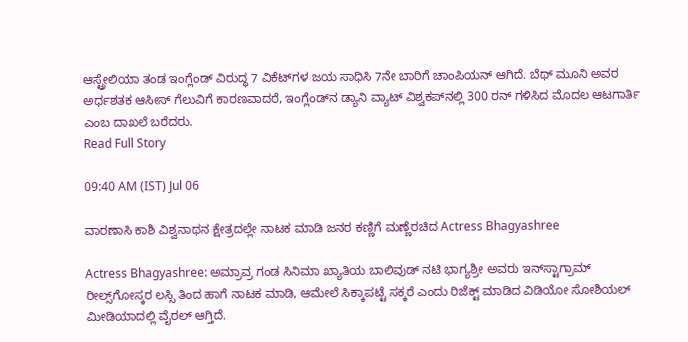ಆಸ್ಟ್ರೇಲಿಯಾ ತಂಡ ಇಂಗ್ಲೆಂಡ್‌ ವಿರುದ್ಧ 7 ವಿಕೆಟ್‌ಗಳ ಜಯ ಸಾಧಿಸಿ 7ನೇ ಬಾರಿಗೆ ಚಾಂಪಿಯನ್ ಆಗಿದೆ. ಬೆಥ್ ಮೂನಿ ಅವರ ಅರ್ಧಶತಕ ಆಸೀಸ್ ಗೆಲುವಿಗೆ ಕಾರಣವಾದರೆ, ಇಂಗ್ಲೆಂಡ್‌ನ ಡ್ಯಾನಿ ವ್ಯಾಟ್ ವಿಶ್ವಕಪ್‌ನಲ್ಲಿ 300 ರನ್ ಗಳಿಸಿದ ಮೊದಲ ಆಟಗಾರ್ತಿ ಎಂಬ ದಾಖಲೆ ಬರೆದರು.
Read Full Story

09:40 AM (IST) Jul 06

ವಾರಣಾಸಿ ಕಾಶಿ ವಿಶ್ವನಾಥನ ಕ್ಷೇತ್ರದಲ್ಲೇ ನಾಟಕ ಮಾಡಿ ಜನರ ಕಣ್ಣಿಗೆ ಮಣ್ಣೆರಚಿದ Actress Bhagyashree

Actress Bhagyashree: ಅಮ್ರಾವ್ರ ಗಂಡ ಸಿನಿಮಾ ಖ್ಯಾತಿಯ ಬಾಲಿವುಡ್‌ ನಟಿ ಭಾಗ್ಯಶ್ರೀ ಅವರು ಇನ್‌ಸ್ಟಾಗ್ರಾಮ್‌ ರೀಲ್ಸ್‌ಗೋಸ್ಕರ ಲಸ್ಸಿ ತಿಂದ ಹಾಗೆ ನಾಟಕ ಮಾಡಿ, ಆಮೇಲೆ ಸಿಕ್ಕಾಪಟ್ಟೆ ಸಕ್ಕರೆ ಎಂದು ರಿಜೆಕ್ಟ್‌ ಮಾಡಿದ ವಿಡಿಯೋ ಸೋಶಿಯಲ್ ಮೀಡಿಯಾದಲ್ಲಿ ವೈರಲ್‌ ಆಗ್ತಿದೆ.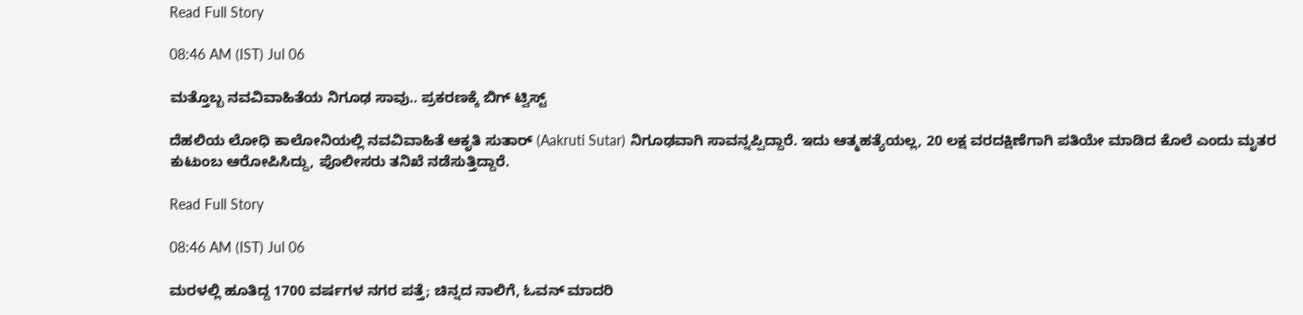Read Full Story

08:46 AM (IST) Jul 06

ಮತ್ತೊಬ್ಬ ನವವಿವಾಹಿತೆಯ ನಿಗೂಢ ಸಾವು.. ಪ್ರಕರಣಕ್ಕೆ ಬಿಗ್ ಟ್ವಿಸ್ಟ್

ದೆಹಲಿಯ ಲೋಧಿ ಕಾಲೋನಿಯಲ್ಲಿ ನವವಿವಾಹಿತೆ ಆಕೃತಿ ಸುತಾರ್ (Aakruti Sutar) ನಿಗೂಢವಾಗಿ ಸಾವನ್ನಪ್ಪಿದ್ದಾರೆ. ಇದು ಆತ್ಮಹತ್ಯೆಯಲ್ಲ, 20 ಲಕ್ಷ ವರದಕ್ಷಿಣೆಗಾಗಿ ಪತಿಯೇ ಮಾಡಿದ ಕೊಲೆ ಎಂದು ಮೃತರ ಕುಟುಂಬ ಆರೋಪಿಸಿದ್ದು, ಪೊಲೀಸರು ತನಿಖೆ ನಡೆಸುತ್ತಿದ್ದಾರೆ.

Read Full Story

08:46 AM (IST) Jul 06

ಮರಳಲ್ಲಿ ಹೂತಿದ್ದ 1700 ವರ್ಷಗಳ ನಗರ ಪತ್ತೆ; ಚಿನ್ನದ ನಾಲಿಗೆ, ಓವನ್ ಮಾದರಿ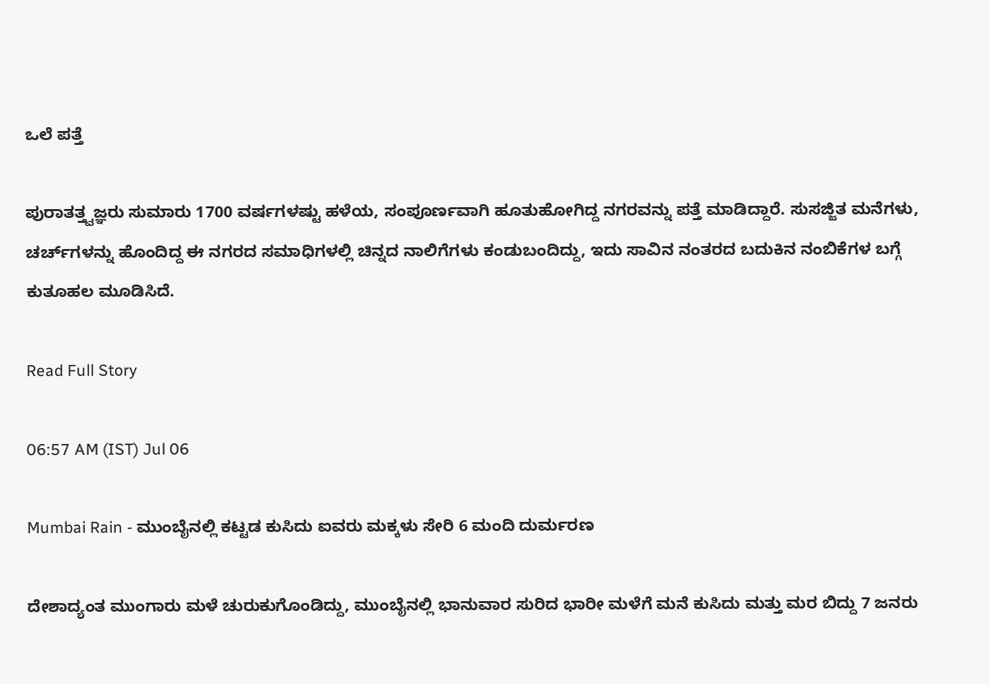ಒಲೆ ಪತ್ತೆ

ಪುರಾತತ್ತ್ವಜ್ಞರು ಸುಮಾರು 1700 ವರ್ಷಗಳಷ್ಟು ಹಳೆಯ, ಸಂಪೂರ್ಣವಾಗಿ ಹೂತುಹೋಗಿದ್ದ ನಗರವನ್ನು ಪತ್ತೆ ಮಾಡಿದ್ದಾರೆ. ಸುಸಜ್ಜಿತ ಮನೆಗಳು, ಚರ್ಚ್‌ಗಳನ್ನು ಹೊಂದಿದ್ದ ಈ ನಗರದ ಸಮಾಧಿಗಳಲ್ಲಿ ಚಿನ್ನದ ನಾಲಿಗೆಗಳು ಕಂಡುಬಂದಿದ್ದು, ಇದು ಸಾವಿನ ನಂತರದ ಬದುಕಿನ ನಂಬಿಕೆಗಳ ಬಗ್ಗೆ ಕುತೂಹಲ ಮೂಡಿಸಿದೆ.

Read Full Story

06:57 AM (IST) Jul 06

Mumbai Rain - ಮುಂಬೈನಲ್ಲಿ ಕಟ್ಟಡ ಕುಸಿದು ಐವರು ಮಕ್ಕಳು ಸೇರಿ 6 ಮಂದಿ ದುರ್ಮರಣ

ದೇಶಾದ್ಯಂತ ಮುಂಗಾರು ಮಳೆ ಚುರುಕುಗೊಂಡಿದ್ದು, ಮುಂಬೈನಲ್ಲಿ ಭಾನುವಾರ ಸುರಿದ ಭಾರೀ ಮಳೆಗೆ ಮನೆ ಕುಸಿದು ಮತ್ತು ಮರ ಬಿದ್ದು 7 ಜನರು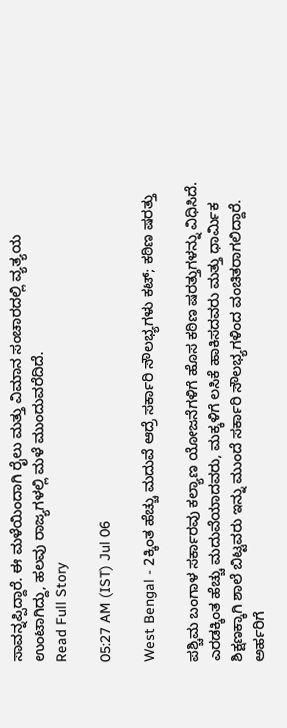ಸಾವನ್ನಪ್ಪಿದ್ದಾರೆ. ಈ ಮಳೆಯಿಂದಾಗಿ ರೈಲು ಮತ್ತು ವಿಮಾನ ಸಂಚಾರದಲ್ಲಿ ವ್ಯತ್ಯಯ ಉಂಟಾಗಿದ್ದು, ಹಲವು ರಾಜ್ಯಗಳಲ್ಲಿ ಮಳೆ ಮುಂದುವರೆದಿದೆ.
Read Full Story

05:27 AM (IST) Jul 06

West Bengal - 2ಕ್ಕಿಂತ ಹೆಚ್ಚು ಮದುವೆ ಆದ್ರೆ ಸರ್ಕಾರಿ ಸೌಲಭ್ಯಗಳು ಕಟ್; ಕಠಿಣ ಷರತ್ತು

ಪಶ್ಚಿಮ ಬಂಗಾಳ ಸರ್ಕಾರವು ಕಲ್ಯಾಣ ಯೋಜನೆಗಳಿಗೆ ಹೊಸ ಕಠಿಣ ಷರತ್ತುಗಳನ್ನು ವಿಧಿಸಿದೆ. ಎರಡಕ್ಕಿಂತ ಹೆಚ್ಚು ಮದುವೆಯಾದವರು, ಮಕ್ಕಳಿಗೆ ಲಸಿಕೆ ಹಾಕಿಸದವರು ಮತ್ತು ಧಾರ್ಮಿಕ ಶಿಕ್ಷಣಕ್ಕಾಗಿ ಶಾಲೆ ಬಿಟ್ಟವರು ಇನ್ನು ಮುಂದೆ ಸರ್ಕಾರಿ ಸೌಲಭ್ಯಗಳಿಂದ ವಂಚಿತರಾಗಲಿದ್ದಾರೆ. ಅರ್ಹರಿಗೆ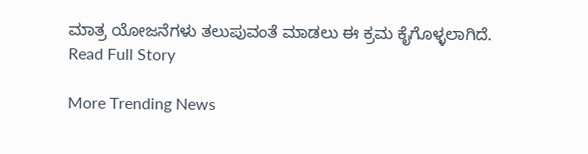ಮಾತ್ರ ಯೋಜನೆಗಳು ತಲುಪುವಂತೆ ಮಾಡಲು ಈ ಕ್ರಮ ಕೈಗೊಳ್ಳಲಾಗಿದೆ.
Read Full Story

More Trending News